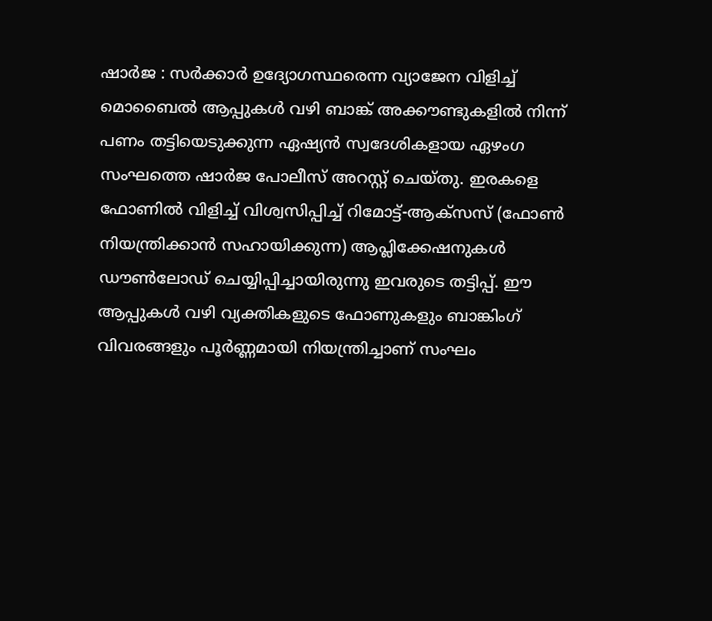ഷാർജ : സർക്കാർ ഉദ്യോഗസ്ഥരെന്ന വ്യാജേന വിളിച്ച് മൊബൈൽ ആപ്പുകൾ വഴി ബാങ്ക് അക്കൗണ്ടുകളിൽ നിന്ന് പണം തട്ടിയെടുക്കുന്ന ഏഷ്യൻ സ്വദേശികളായ ഏഴംഗ സംഘത്തെ ഷാർജ പോലീസ് അറസ്റ്റ് ചെയ്തു. ഇരകളെ ഫോണിൽ വിളിച്ച് വിശ്വസിപ്പിച്ച് റിമോട്ട്-ആക്സസ് (ഫോൺ നിയന്ത്രിക്കാൻ സഹായിക്കുന്ന) ആപ്ലിക്കേഷനുകൾ ഡൗൺലോഡ് ചെയ്യിപ്പിച്ചായിരുന്നു ഇവരുടെ തട്ടിപ്പ്. ഈ ആപ്പുകൾ വഴി വ്യക്തികളുടെ ഫോണുകളും ബാങ്കിംഗ് വിവരങ്ങളും പൂർണ്ണമായി നിയന്ത്രിച്ചാണ് സംഘം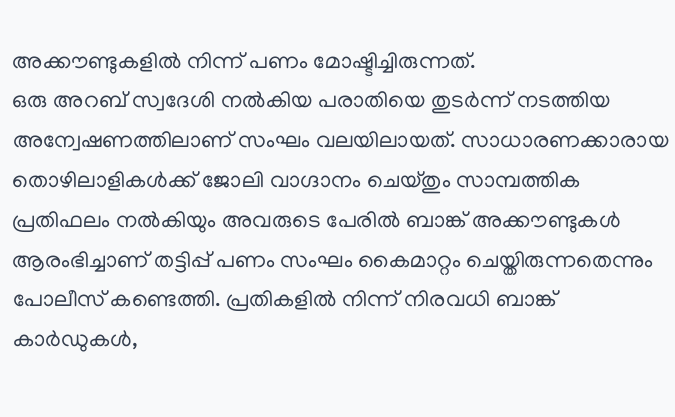അക്കൗണ്ടുകളിൽ നിന്ന് പണം മോഷ്ടിച്ചിരുന്നത്.
ഒരു അറബ് സ്വദേശി നൽകിയ പരാതിയെ തുടർന്ന് നടത്തിയ അന്വേഷണത്തിലാണ് സംഘം വലയിലായത്. സാധാരണക്കാരായ തൊഴിലാളികൾക്ക് ജോലി വാഗ്ദാനം ചെയ്തും സാമ്പത്തിക പ്രതിഫലം നൽകിയും അവരുടെ പേരിൽ ബാങ്ക് അക്കൗണ്ടുകൾ ആരംഭിച്ചാണ് തട്ടിപ്പ് പണം സംഘം കൈമാറ്റം ചെയ്തിരുന്നതെന്നും പോലീസ് കണ്ടെത്തി. പ്രതികളിൽ നിന്ന് നിരവധി ബാങ്ക് കാർഡുകൾ,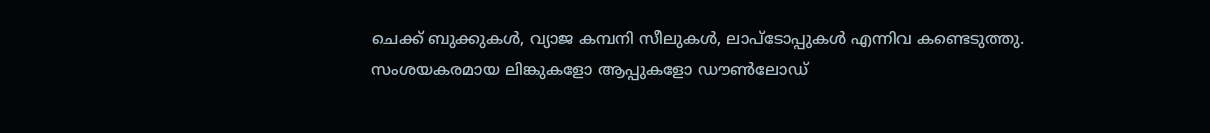ചെക്ക് ബുക്കുകൾ, വ്യാജ കമ്പനി സീലുകൾ, ലാപ്ടോപ്പുകൾ എന്നിവ കണ്ടെടുത്തു. സംശയകരമായ ലിങ്കുകളോ ആപ്പുകളോ ഡൗൺലോഡ്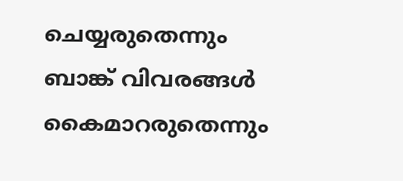ചെയ്യരുതെന്നും ബാങ്ക് വിവരങ്ങൾ കൈമാറരുതെന്നും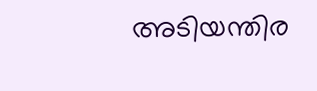അടിയന്തിര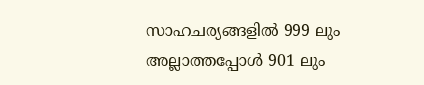സാഹചര്യങ്ങളിൽ 999 ലും അല്ലാത്തപ്പോൾ 901 ലും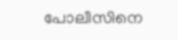പോലീസിനെ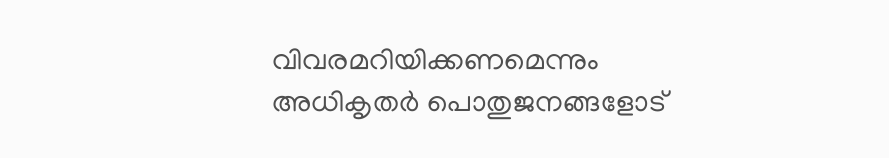വിവരമറിയിക്കണമെന്നും അധികൃതർ പൊതുജനങ്ങളോട്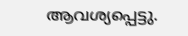ആവശ്യപ്പെട്ടു.